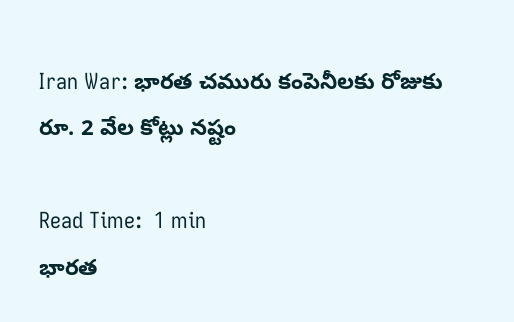Iran War: భారత చమురు కంపెనీలకు రోజుకు రూ. 2 వేల కోట్లు నష్టం

Read Time:  1 min
భారత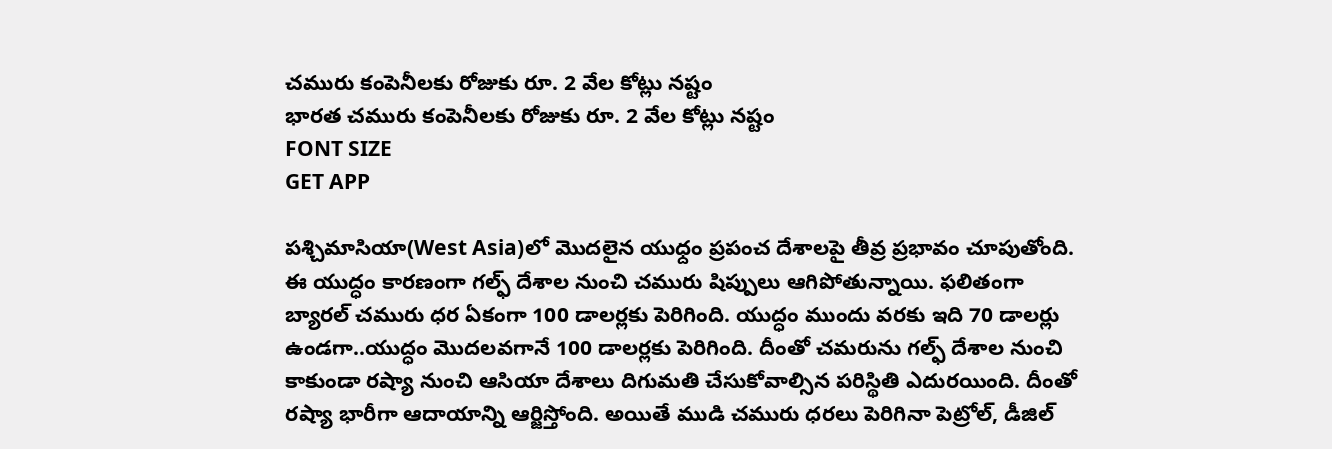చమురు కంపెనీలకు రోజుకు రూ. 2 వేల కోట్లు నష్టం
భారత చమురు కంపెనీలకు రోజుకు రూ. 2 వేల కోట్లు నష్టం
FONT SIZE
GET APP

పశ్చిమాసియా(West Asia)లో మొదలైన యుధ్దం ప్రపంచ దేశాలపై తీవ్ర ప్రభావం చూపుతోంది. ఈ యుద్ధం కారణంగా గల్ఫ్ దేశాల నుంచి చమురు షిప్పులు ఆగిపోతున్నాయి. ఫలితంగా బ్యారల్ చమురు ధర ఏకంగా 100 డాలర్లకు పెరిగింది. యుద్ధం ముందు వరకు ఇది 70 డాలర్లు ఉండగా..యుద్ధం మొదలవగానే 100 డాలర్లకు పెరిగింది. దీంతో చమరును గల్ఫ్ దేశాల నుంచి కాకుండా రష్యా నుంచి ఆసియా దేశాలు దిగుమతి చేసుకోవాల్సిన పరిస్థితి ఎదురయింది. దీంతో రష్యా భారీగా ఆదాయాన్ని ఆర్జిస్తోంది. అయితే ముడి చమురు ధరలు పెరిగినా పెట్రోల్, డీజిల్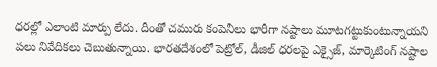ధరల్లో ఎలాంటి మార్పు లేదు. దీంతో చమురు కంపెనీలు భారీగా నష్టాలు మూటగట్టుకుంటున్నాయని పలు నివేదికలు చెబుతున్నాయి. భారతదేశంలో పెట్రోల్, డీజిల్ ధరలపై ఎక్సైజ్, మార్కెటింగ్ నష్టాల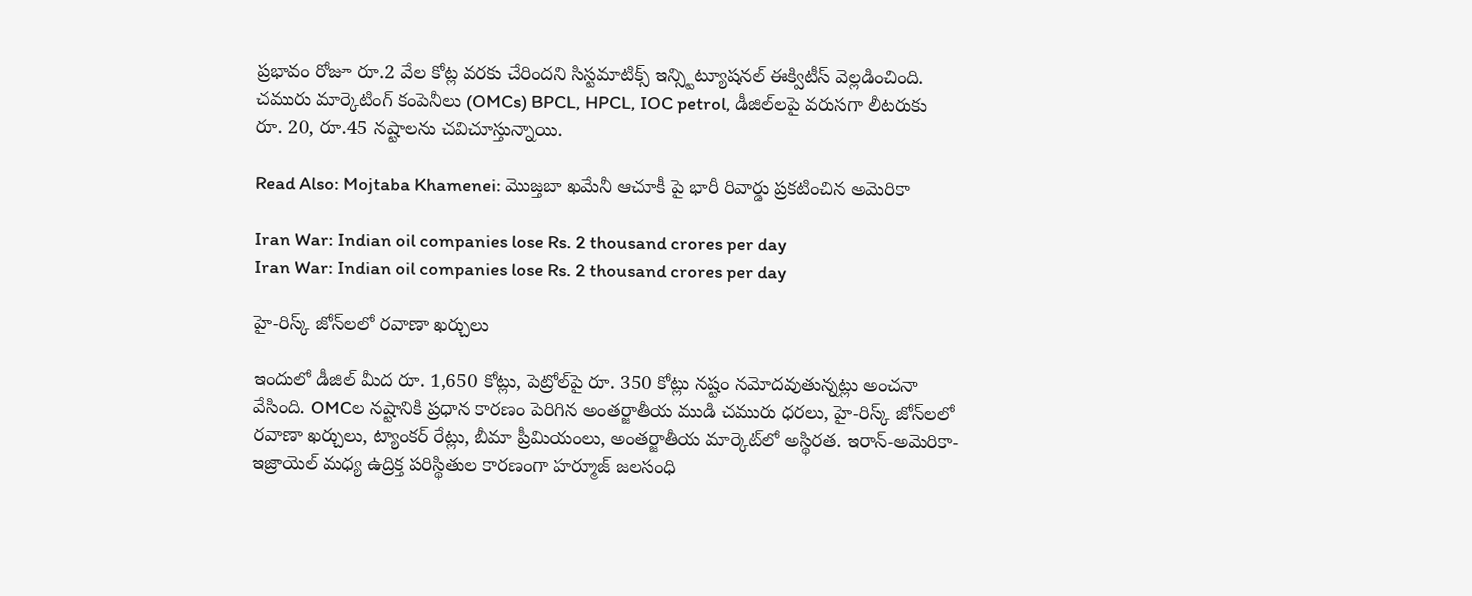ప్రభావం రోజూ రూ.2 వేల కోట్ల వరకు చేరిందని సిస్టమాటిక్స్ ఇన్స్టిట్యూషనల్ ఈక్విటీస్ వెల్లడించింది. చమురు మార్కెటింగ్ కంపెనీలు (OMCs) BPCL, HPCL, IOC petrol, డీజిల్‌లపై వరుసగా లీటరుకు రూ. 20, రూ.45 నష్టాలను చవిచూస్తున్నాయి.

Read Also: Mojtaba Khamenei: మొజ్తబా ఖమేనీ ఆచూకీ పై భారీ రివార్డు ప్రకటించిన అమెరికా

Iran War: Indian oil companies lose Rs. 2 thousand crores per day
Iran War: Indian oil companies lose Rs. 2 thousand crores per day

హై-రిస్క్ జోన్‌లలో రవాణా ఖర్చులు

ఇందులో డీజిల్ మీద రూ. 1,650 కోట్లు, పెట్రోల్‌పై రూ. 350 కోట్లు నష్టం నమోదవుతున్నట్లు అంచనా వేసింది. OMCల నష్టానికి ప్రధాన కారణం పెరిగిన అంతర్జాతీయ ముడి చమురు ధరలు, హై-రిస్క్ జోన్‌లలో రవాణా ఖర్చులు, ట్యాంకర్ రేట్లు, బీమా ప్రీమియంలు, అంతర్జాతీయ మార్కెట్‌లో అస్థిరత. ఇరాన్-అమెరికా-ఇజ్రాయెల్ మధ్య ఉద్రిక్త పరిస్థితుల కారణంగా హర్మూజ్ జలసంధి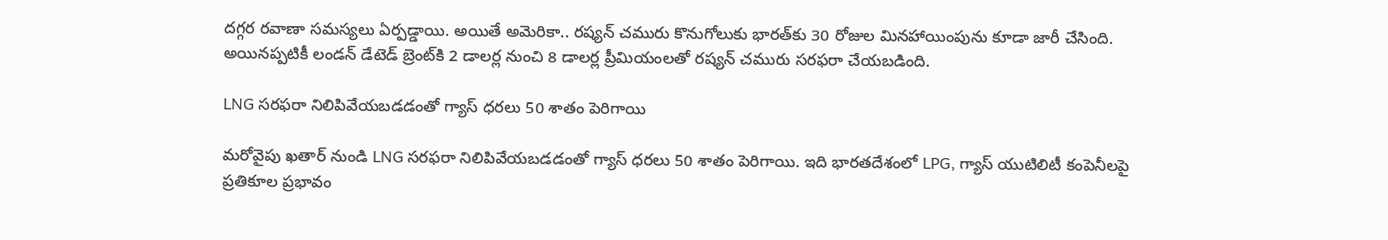దగ్గర రవాణా సమస్యలు ఏర్పడ్డాయి. అయితే అమెరికా.. రష్యన్ చమురు కొనుగోలుకు భారత్‌కు 30 రోజుల మినహాయింపును కూడా జారీ చేసింది. అయినప్పటికీ లండన్ డేటెడ్ బ్రెంట్‌కి 2 డాలర్ల నుంచి 8 డాలర్ల ప్రీమియంలతో రష్యన్ చమురు సరఫరా చేయబడింది.

LNG సరఫరా నిలిపివేయబడడంతో గ్యాస్ ధరలు 50 శాతం పెరిగాయి

మరోవైపు ఖతార్ నుండి LNG సరఫరా నిలిపివేయబడడంతో గ్యాస్ ధరలు 50 శాతం పెరిగాయి. ఇది భారతదేశంలో LPG, గ్యాస్ యుటిలిటీ కంపెనీలపై ప్రతికూల ప్రభావం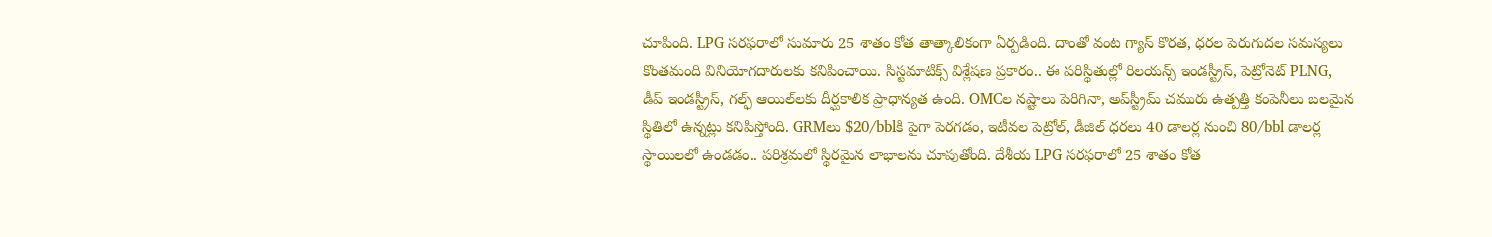చూపింది. LPG సరఫరాలో సుమారు 25 శాతం కోత తాత్కాలికంగా ఏర్పడింది. దాంతో వంట గ్యాస్ కొరత, ధరల పెరుగుదల సమస్యలు కొంతమంది వినియోగదారులకు కనిపించాయి. సిస్టమాటిక్స్ విశ్లేషణ ప్రకారం.. ఈ పరిస్థితుల్లో రిలయన్స్ ఇండస్ట్రీస్, పెట్రోనెట్ PLNG, డీప్ ఇండస్ట్రీస్, గల్ఫ్ ఆయిల్‌లకు దీర్ఘకాలిక ప్రాధాన్యత ఉంది. OMCల నష్టాలు పెరిగినా, అప్‌స్ట్రీమ్ చమురు ఉత్పత్తి కంపెనీలు బలమైన స్థితిలో ఉన్నట్లు కనిపిస్తోంది. GRMలు $20/bblకి పైగా పెరగడం, ఇటీవల పెట్రోల్, డీజిల్ ధరలు 40 డాలర్ల నుంచి 80/bbl డాలర్ల స్థాయిలలో ఉండడం.. పరిశ్రమలో స్థిరమైన లాభాలను చూపుతోంది. దేశీయ LPG సరఫరాలో 25 శాతం కోత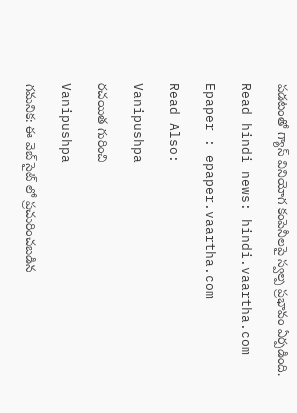పడటంతో గ్యాస్ వినియోగ కంపెనీలపై స్వల్ప ప్రభావం ఏర్పడింది.

Read hindi news: hindi.vaartha.com

Epaper : epaper.vaartha.com

Read Also:

Vanipushpa

రచయిత గురించి

Vanipushpa

గమనిక: ఈ వెబ్ సైట్ లో ప్రచురించబడిన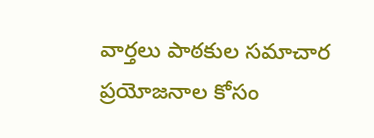వార్తలు పాఠకుల సమాచార ప్రయోజనాల కోసం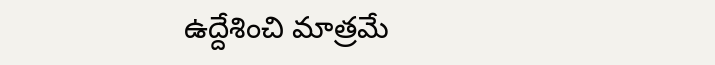ఉద్దేశించి మాత్రమే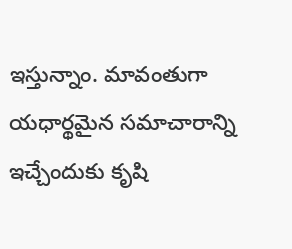ఇస్తున్నాం. మావంతుగా యధార్థమైన సమాచారాన్ని ఇచ్చేందుకు కృషి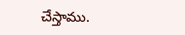చేస్తాము.